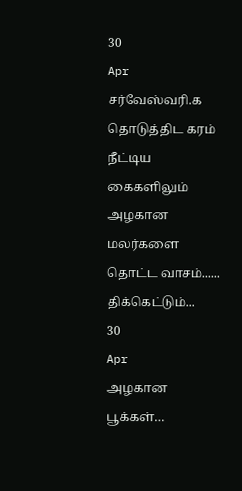30
Apr
சர்வேஸ்வரி.க
தொடுத்திட கரம்
நீட்டிய கைகளிலும் அழகான மலர்களை தொட்ட வாசம்...... திக்கெட்டும்...
30
Apr
அழகான பூக்கள்…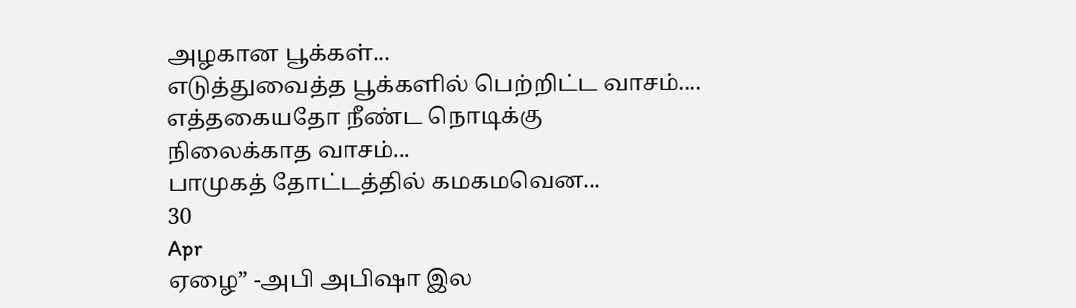அழகான பூக்கள்...
எடுத்துவைத்த பூக்களில் பெற்றிட்ட வாசம்....
எத்தகையதோ நீண்ட நொடிக்கு
நிலைக்காத வாசம்...
பாமுகத் தோட்டத்தில் கமகமவென...
30
Apr
ஏழை” -அபி அபிஷா இல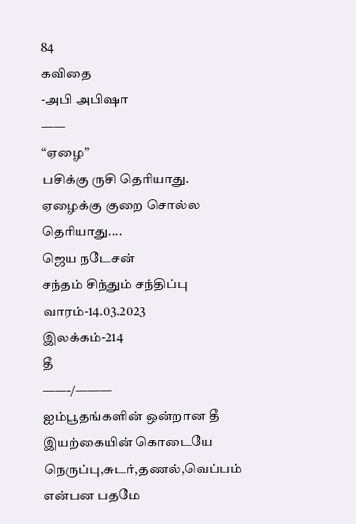84
கவிதை
-அபி அபிஷா
——
“ஏழை”
பசிக்கு ருசி தெரியாது. ஏழைக்கு குறை சொல்ல தெரியாது....
ஜெய நடேசன்
சந்தம் சிந்தும் சந்திப்பு வாரம்-14.03.2023
இலக்கம்-214
தீ
——-/———
ஐம்பூதங்களின் ஒன்றான தீ
இயற்கையின் கொடையே
நெருப்பு,சுடர்,தணல்,வெப்பம் என்பன பதமே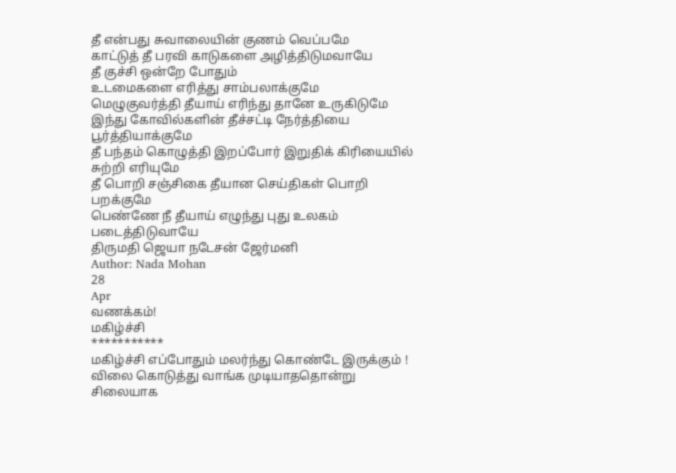தீ என்பது சுவாலையின் குணம் வெப்பமே
காட்டுத் தீ பரவி காடுகளை அழித்திடுமவாயே
தீ குச்சி ஒன்றே போதும்
உடமைகளை எரித்து சாம்பலாக்குமே
மெழுகுவர்த்தி தீயாய் எரிந்து தானே உருகிடுமே
இந்து கோவில்களின் தீச்சட்டி நேர்த்தியை பூர்த்தியாக்குமே
தீ பந்தம் கொழுத்தி இறப்போர் இறுதிக் கிரியையில் சுற்றி எரியுமே
தீ பொறி சஞ்சிகை தீயான செய்திகள் பொறி பறக்குமே
பெண்ணே நீ தீயாய் எழுந்து புது உலகம் படைத்திடுவாயே
திருமதி ஜெயா நடேசன் ஜேர்மனி
Author: Nada Mohan
28
Apr
வணக்கம்!
மகிழ்ச்சி
***********
மகிழ்ச்சி எப்போதும் மலர்ந்து கொண்டே இருக்கும் !
விலை கொடுத்து வாங்க முடியாததொன்று
சிலையாக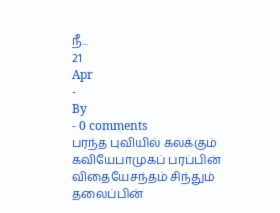நீ...
21
Apr
-
By
- 0 comments
பரந்த புவியில் கலக்கும் கவியேபாமுகப் பரப்பின் விதையேசந்தம் சிந்தும் தலைப்பின்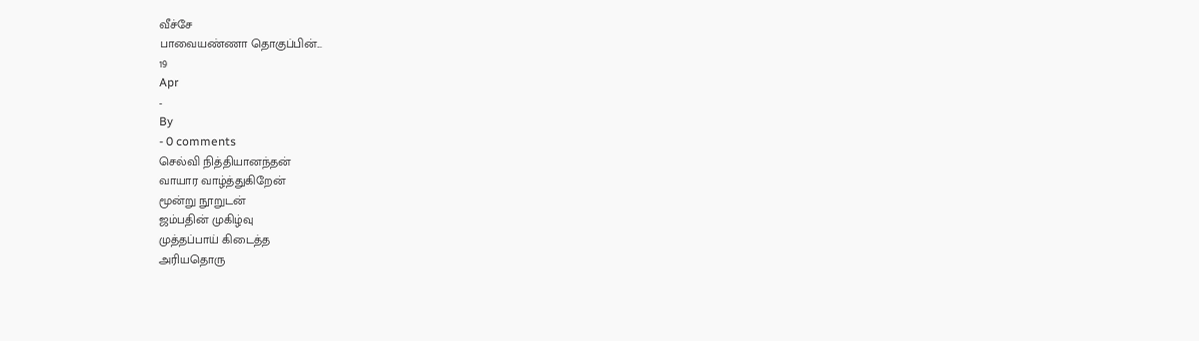வீச்சே
பாவையண்ணா தொகுப்பின்...
19
Apr
-
By
- 0 comments
செல்வி நித்தியானந்தன்
வாயார வாழ்த்துகிறேன்
மூன்று நூறுடன்
ஜம்பதின் முகிழ்வு
முத்தப்பாய் கிடைத்த
அரியதொரு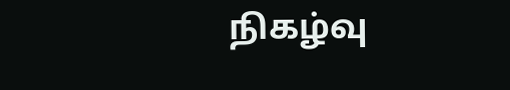நிகழ்வு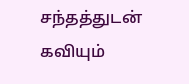சந்தத்துடன் கவியும்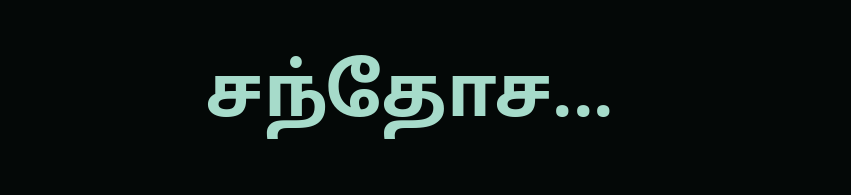சந்தோச...